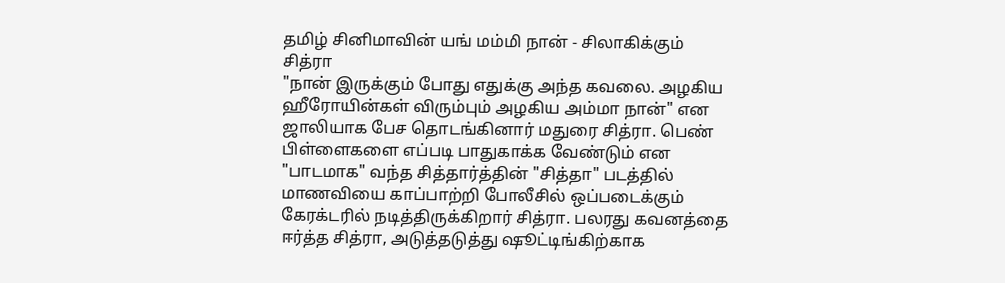தமிழ் சினிமாவின் யங் மம்மி நான் - சிலாகிக்கும் சித்ரா
"நான் இருக்கும் போது எதுக்கு அந்த கவலை. அழகிய ஹீரோயின்கள் விரும்பும் அழகிய அம்மா நான்" என ஜாலியாக பேச தொடங்கினார் மதுரை சித்ரா. பெண் பிள்ளைகளை எப்படி பாதுகாக்க வேண்டும் என "பாடமாக" வந்த சித்தார்த்தின் "சித்தா" படத்தில் மாணவியை காப்பாற்றி போலீசில் ஒப்படைக்கும் கேரக்டரில் நடித்திருக்கிறார் சித்ரா. பலரது கவனத்தை ஈர்த்த சித்ரா, அடுத்தடுத்து ஷூட்டிங்கிற்காக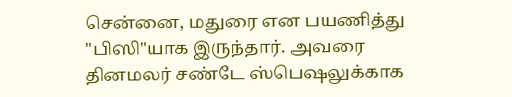சென்னை, மதுரை என பயணித்து "பிஸி"யாக இருந்தார். அவரை தினமலர் சண்டே ஸ்பெஷலுக்காக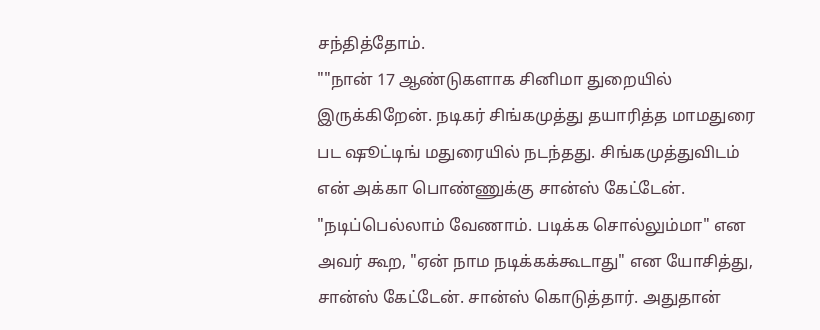சந்தித்தோம்.
""நான் 17 ஆண்டுகளாக சினிமா துறையில் இருக்கிறேன். நடிகர் சிங்கமுத்து தயாரித்த மாமதுரை பட ஷூட்டிங் மதுரையில் நடந்தது. சிங்கமுத்துவிடம் என் அக்கா பொண்ணுக்கு சான்ஸ் கேட்டேன். "நடிப்பெல்லாம் வேணாம். படிக்க சொல்லும்மா" என அவர் கூற, "ஏன் நாம நடிக்கக்கூடாது" என யோசித்து, சான்ஸ் கேட்டேன். சான்ஸ் கொடுத்தார். அதுதான்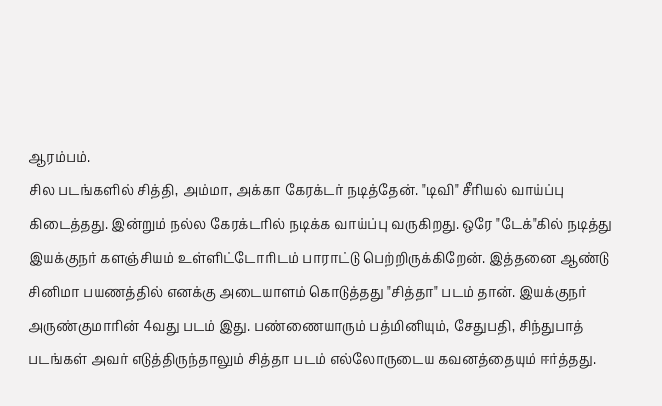ஆரம்பம்.
சில படங்களில் சித்தி, அம்மா, அக்கா கேரக்டர் நடித்தேன். "டிவி" சீரியல் வாய்ப்பு கிடைத்தது. இன்றும் நல்ல கேரக்டரில் நடிக்க வாய்ப்பு வருகிறது. ஒரே "டேக்"கில் நடித்து இயக்குநர் களஞ்சியம் உள்ளிட்டோரிடம் பாராட்டு பெற்றிருக்கிறேன். இத்தனை ஆண்டு சினிமா பயணத்தில் எனக்கு அடையாளம் கொடுத்தது "சித்தா" படம் தான். இயக்குநர் அருண்குமாரின் 4வது படம் இது. பண்ணையாரும் பத்மினியும், சேதுபதி, சிந்துபாத் படங்கள் அவர் எடுத்திருந்தாலும் சித்தா படம் எல்லோருடைய கவனத்தையும் ஈர்த்தது.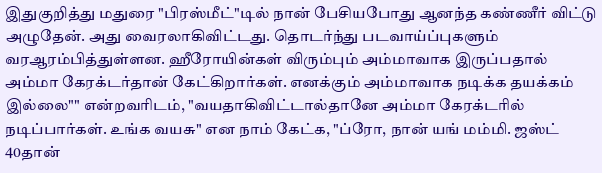இதுகுறித்து மதுரை "பிரஸ்மீட்"டில் நான் பேசியபோது ஆனந்த கண்ணீர் விட்டு அழுதேன். அது வைரலாகிவிட்டது. தொடர்ந்து படவாய்ப்புகளும் வரஆரம்பித்துள்ளன. ஹீரோயின்கள் விரும்பும் அம்மாவாக இருப்பதால் அம்மா கேரக்டர்தான் கேட்கிறார்கள். எனக்கும் அம்மாவாக நடிக்க தயக்கம் இல்லை"" என்றவரிடம், "வயதாகிவிட்டால்தானே அம்மா கேரக்டரில் நடிப்பார்கள். உங்க வயசு" என நாம் கேட்க, "ப்ரோ, நான் யங் மம்மி. ஜஸ்ட் 40தான்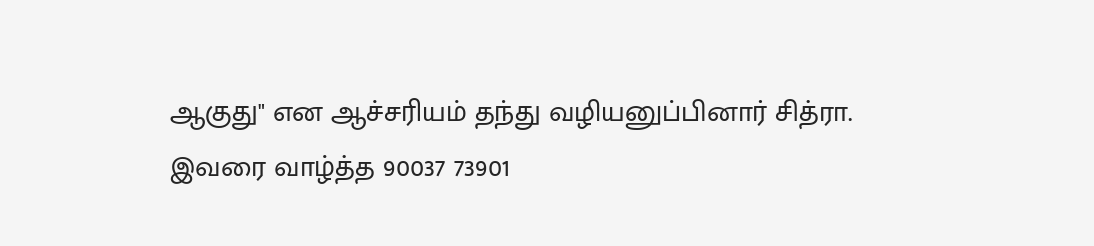ஆகுது" என ஆச்சரியம் தந்து வழியனுப்பினார் சித்ரா.
இவரை வாழ்த்த 90037 73901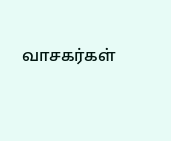வாசகர்கள்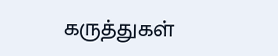கருத்துகள்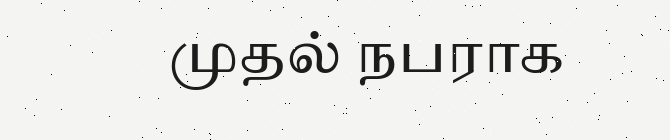முதல் நபராக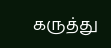கருத்து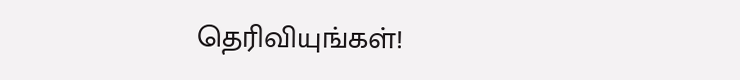தெரிவியுங்கள்!